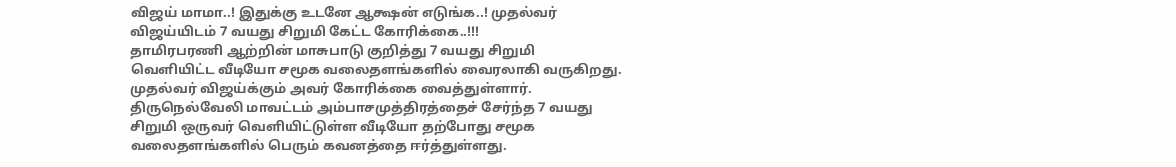விஜய் மாமா..! இதுக்கு உடனே ஆக்ஷன் எடுங்க..! முதல்வர் விஜய்யிடம் 7 வயது சிறுமி கேட்ட கோரிக்கை..!!!
தாமிரபரணி ஆற்றின் மாசுபாடு குறித்து 7 வயது சிறுமி வெளியிட்ட வீடியோ சமூக வலைதளங்களில் வைரலாகி வருகிறது. முதல்வர் விஜய்க்கும் அவர் கோரிக்கை வைத்துள்ளார்.
திருநெல்வேலி மாவட்டம் அம்பாசமுத்திரத்தைச் சேர்ந்த 7 வயது சிறுமி ஒருவர் வெளியிட்டுள்ள வீடியோ தற்போது சமூக வலைதளங்களில் பெரும் கவனத்தை ஈர்த்துள்ளது.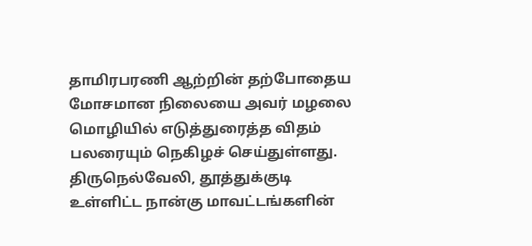தாமிரபரணி ஆற்றின் தற்போதைய மோசமான நிலையை அவர் மழலை மொழியில் எடுத்துரைத்த விதம் பலரையும் நெகிழச் செய்துள்ளது.
திருநெல்வேலி, தூத்துக்குடி உள்ளிட்ட நான்கு மாவட்டங்களின்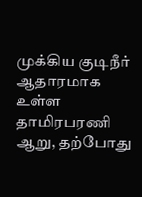முக்கிய குடிநீர் ஆதாரமாக உள்ள தாமிரபரணி ஆறு, தற்போது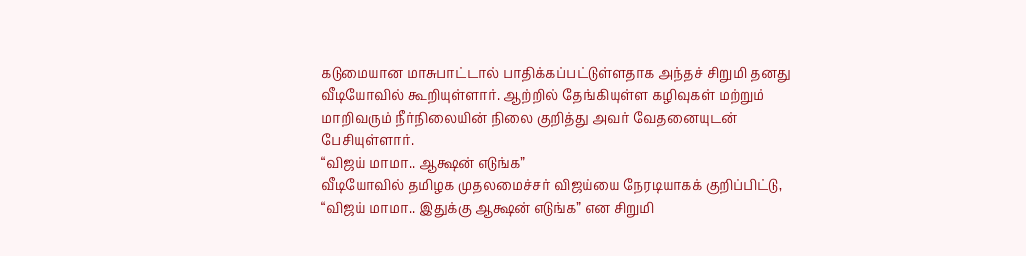கடுமையான மாசுபாட்டால் பாதிக்கப்பட்டுள்ளதாக அந்தச் சிறுமி தனது வீடியோவில் கூறியுள்ளார். ஆற்றில் தேங்கியுள்ள கழிவுகள் மற்றும் மாறிவரும் நீர்நிலையின் நிலை குறித்து அவர் வேதனையுடன் பேசியுள்ளார்.
“விஜய் மாமா.. ஆக்ஷன் எடுங்க”
வீடியோவில் தமிழக முதலமைச்சர் விஜய்யை நேரடியாகக் குறிப்பிட்டு, “விஜய் மாமா.. இதுக்கு ஆக்ஷன் எடுங்க” என சிறுமி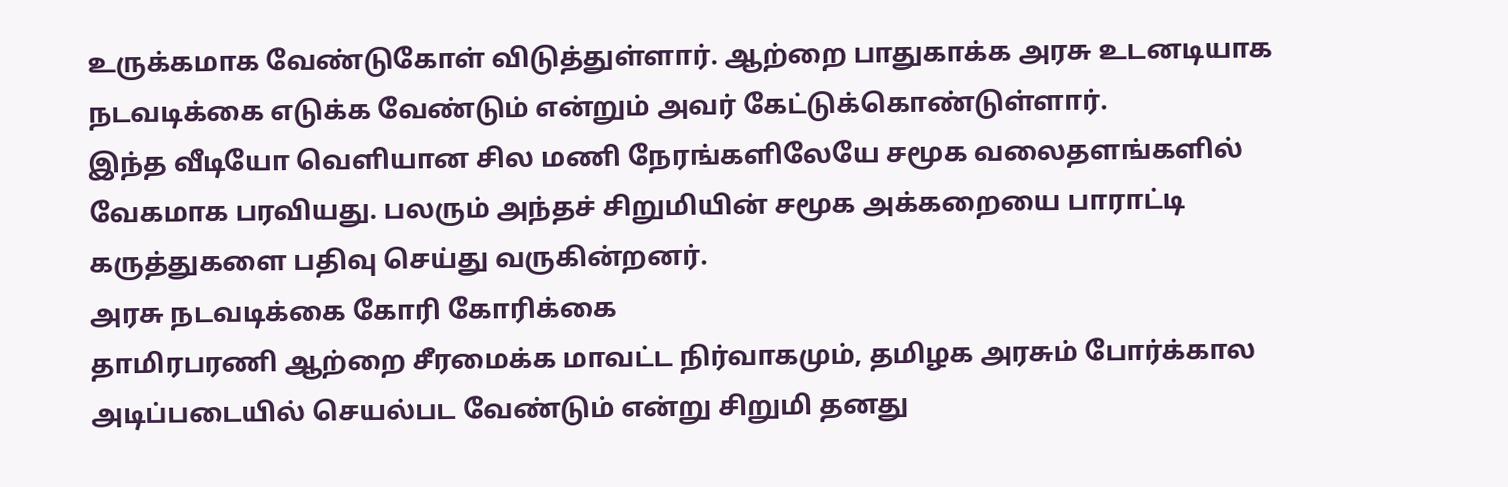உருக்கமாக வேண்டுகோள் விடுத்துள்ளார். ஆற்றை பாதுகாக்க அரசு உடனடியாக நடவடிக்கை எடுக்க வேண்டும் என்றும் அவர் கேட்டுக்கொண்டுள்ளார்.
இந்த வீடியோ வெளியான சில மணி நேரங்களிலேயே சமூக வலைதளங்களில் வேகமாக பரவியது. பலரும் அந்தச் சிறுமியின் சமூக அக்கறையை பாராட்டி கருத்துகளை பதிவு செய்து வருகின்றனர்.
அரசு நடவடிக்கை கோரி கோரிக்கை
தாமிரபரணி ஆற்றை சீரமைக்க மாவட்ட நிர்வாகமும், தமிழக அரசும் போர்க்கால அடிப்படையில் செயல்பட வேண்டும் என்று சிறுமி தனது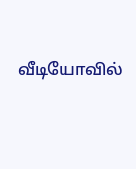வீடியோவில்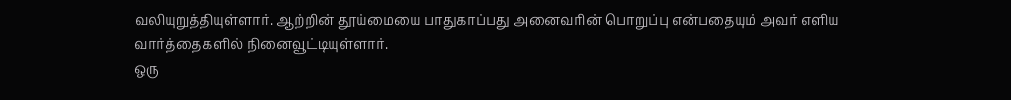வலியுறுத்தியுள்ளார். ஆற்றின் தூய்மையை பாதுகாப்பது அனைவரின் பொறுப்பு என்பதையும் அவர் எளிய வார்த்தைகளில் நினைவூட்டியுள்ளார்.
ஒரு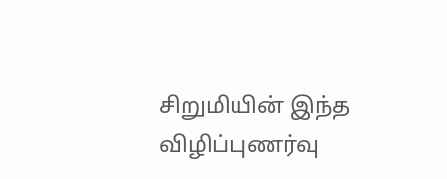சிறுமியின் இந்த விழிப்புணர்வு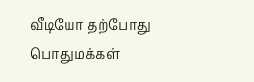வீடியோ தற்போது பொதுமக்கள்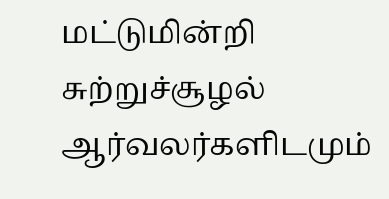மட்டுமின்றி சுற்றுச்சூழல் ஆர்வலர்களிடமும்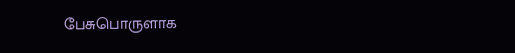பேசுபொருளாக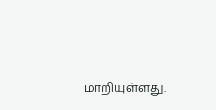மாறியுள்ளது.